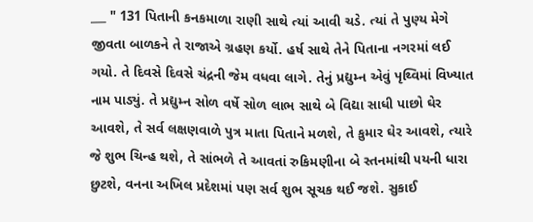___ " 131 પિતાની કનકમાળા રાણી સાથે ત્યાં આવી ચડે. ત્યાં તે પુણ્ય મેગે જીવતા બાળકને તે રાજાએ ગ્રહણ કર્યો. હર્ષ સાથે તેને પિતાના નગરમાં લઈ ગયો. તે દિવસે દિવસે ચંદ્રની જેમ વધવા લાગે. તેનું પ્રદ્યુમ્ન એવું પૃથ્વિમાં વિખ્યાત નામ પાડ્યું. તે પ્રદ્યુમ્ન સોળ વર્ષે સોળ લાભ સાથે બે વિદ્યા સાધી પાછો ઘેર આવશે, તે સર્વ લક્ષણવાળે પુત્ર માતા પિતાને મળશે, તે કુમાર ઘેર આવશે, ત્યારે જે શુભ ચિન્હ થશે, તે સાંભળે તે આવતાં રુકિમણીના બે સ્તનમાંથી ૫યની ધારા છુટશે, વનના અખિલ પ્રદેશમાં પણ સર્વ શુભ સૂચક થઈ જશે. સુકાઈ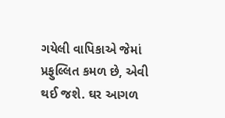ગયેલી વાપિકાએ જેમાં પ્રફુલ્લિત કમળ છે, એવી થઈ જશે. ઘર આગળ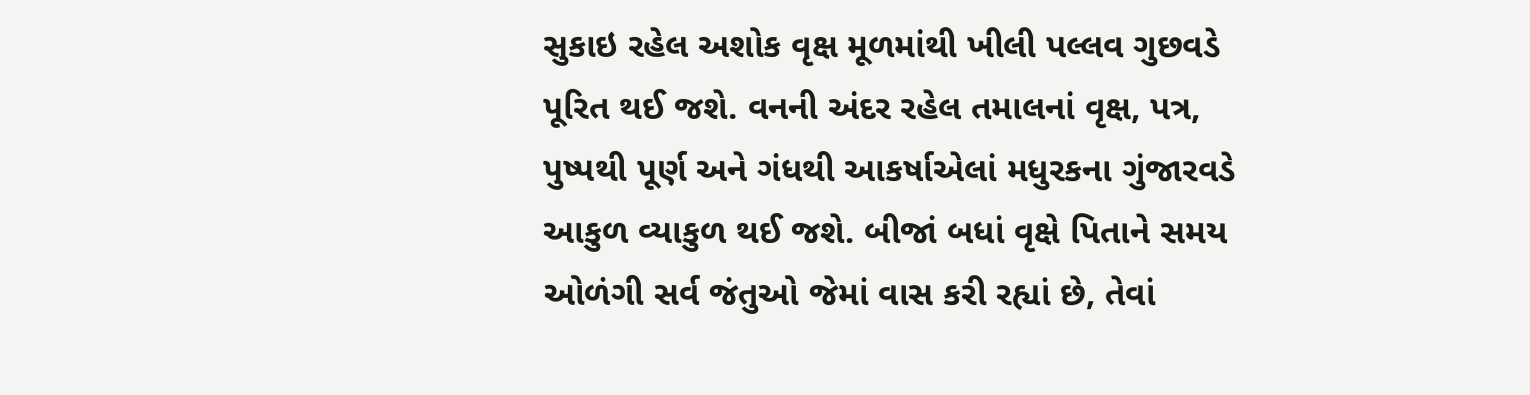સુકાઇ રહેલ અશોક વૃક્ષ મૂળમાંથી ખીલી પલ્લવ ગુછવડે પૂરિત થઈ જશે. વનની અંદર રહેલ તમાલનાં વૃક્ષ, પત્ર, પુષ્પથી પૂર્ણ અને ગંધથી આકર્ષાએલાં મધુરકના ગુંજારવડે આકુળ વ્યાકુળ થઈ જશે. બીજાં બધાં વૃક્ષે પિતાને સમય ઓળંગી સર્વ જંતુઓ જેમાં વાસ કરી રહ્યાં છે, તેવાં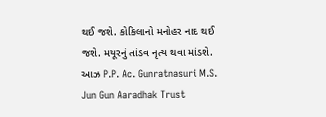થઈ જશે. કોકિલાનો મનોહર નાદ થઈ જશે. મયૂરનું તાંડવ નૃત્ય થવા માંડશે. આઝ P.P. Ac. Gunratnasuri M.S. Jun Gun Aaradhak Trust